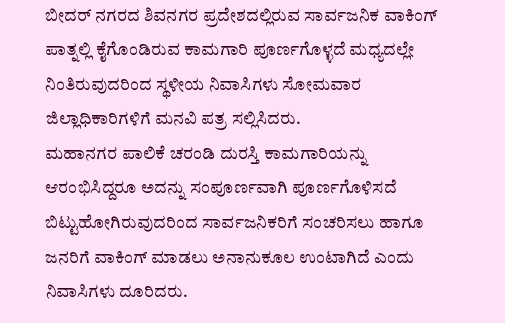ಬೀದರ್ ನಗರದ ಶಿವನಗರ ಪ್ರದೇಶದಲ್ಲಿರುವ ಸಾರ್ವಜನಿಕ ವಾಕಿಂಗ್ ಪಾತ್ನಲ್ಲಿ ಕೈಗೊಂಡಿರುವ ಕಾಮಗಾರಿ ಪೂರ್ಣಗೊಳ್ಳದೆ ಮಧ್ಯದಲ್ಲೇ ನಿಂತಿರುವುದರಿಂದ ಸ್ಥಳೀಯ ನಿವಾಸಿಗಳು ಸೋಮವಾರ ಜಿಲ್ಲಾಧಿಕಾರಿಗಳಿಗೆ ಮನವಿ ಪತ್ರ ಸಲ್ಲಿಸಿದರು.
ಮಹಾನಗರ ಪಾಲಿಕೆ ಚರಂಡಿ ದುರಸ್ತಿ ಕಾಮಗಾರಿಯನ್ನು ಆರಂಭಿಸಿದ್ದರೂ ಅದನ್ನು ಸಂಪೂರ್ಣವಾಗಿ ಪೂರ್ಣಗೊಳಿಸದೆ ಬಿಟ್ಟುಹೋಗಿರುವುದರಿಂದ ಸಾರ್ವಜನಿಕರಿಗೆ ಸಂಚರಿಸಲು ಹಾಗೂ ಜನರಿಗೆ ವಾಕಿಂಗ್ ಮಾಡಲು ಅನಾನುಕೂಲ ಉಂಟಾಗಿದೆ ಎಂದು ನಿವಾಸಿಗಳು ದೂರಿದರು.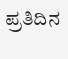ಪ್ರತಿದಿನ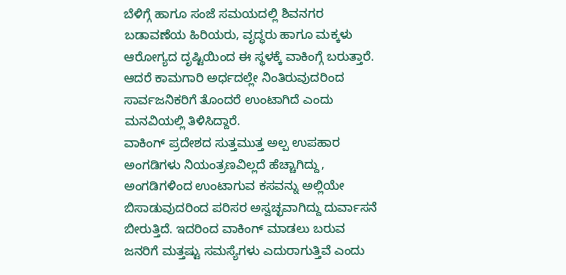ಬೆಳಿಗ್ಗೆ ಹಾಗೂ ಸಂಜೆ ಸಮಯದಲ್ಲಿ ಶಿವನಗರ ಬಡಾವಣೆಯ ಹಿರಿಯರು, ವೃದ್ಧರು ಹಾಗೂ ಮಕ್ಕಳು ಆರೋಗ್ಯದ ದೃಷ್ಟಿಯಿಂದ ಈ ಸ್ಥಳಕ್ಕೆ ವಾಕಿಂಗ್ಗೆ ಬರುತ್ತಾರೆ. ಆದರೆ ಕಾಮಗಾರಿ ಅರ್ಧದಲ್ಲೇ ನಿಂತಿರುವುದರಿಂದ ಸಾರ್ವಜನಿಕರಿಗೆ ತೊಂದರೆ ಉಂಟಾಗಿದೆ ಎಂದು ಮನವಿಯಲ್ಲಿ ತಿಳಿಸಿದ್ದಾರೆ.
ವಾಕಿಂಗ್ ಪ್ರದೇಶದ ಸುತ್ತಮುತ್ತ ಅಲ್ಪ ಉಪಹಾರ ಅಂಗಡಿಗಳು ನಿಯಂತ್ರಣವಿಲ್ಲದೆ ಹೆಚ್ಚಾಗಿದ್ದು, ಅಂಗಡಿಗಳಿಂದ ಉಂಟಾಗುವ ಕಸವನ್ನು ಅಲ್ಲಿಯೇ ಬಿಸಾಡುವುದರಿಂದ ಪರಿಸರ ಅಸ್ವಚ್ಛವಾಗಿದ್ದು ದುರ್ವಾಸನೆ ಬೀರುತ್ತಿದೆ. ಇದರಿಂದ ವಾಕಿಂಗ್ ಮಾಡಲು ಬರುವ ಜನರಿಗೆ ಮತ್ತಷ್ಟು ಸಮಸ್ಯೆಗಳು ಎದುರಾಗುತ್ತಿವೆ ಎಂದು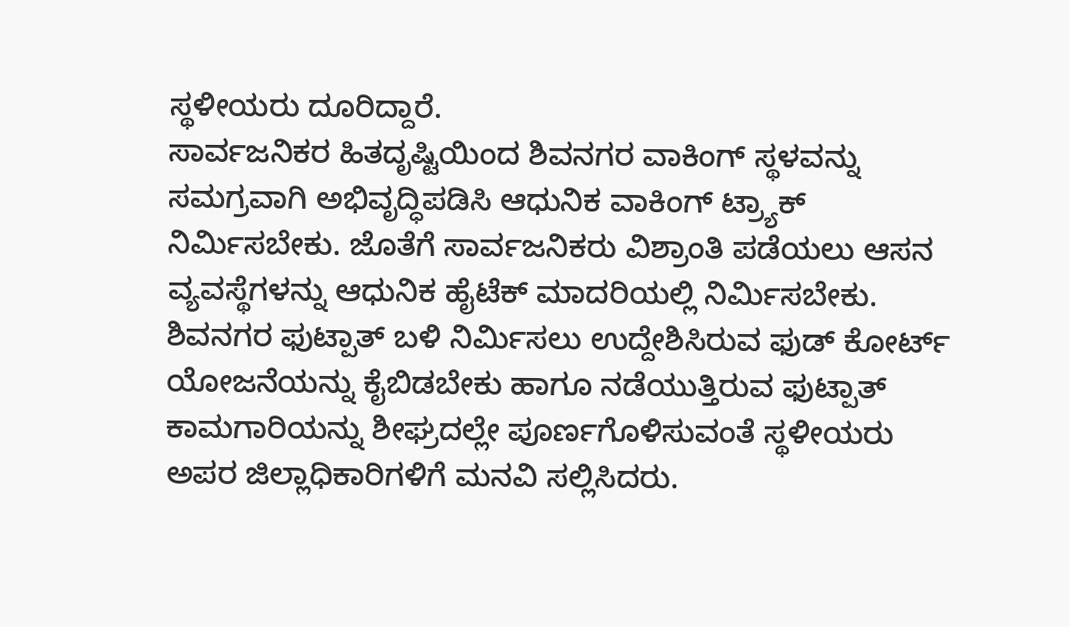ಸ್ಥಳೀಯರು ದೂರಿದ್ದಾರೆ.
ಸಾರ್ವಜನಿಕರ ಹಿತದೃಷ್ಟಿಯಿಂದ ಶಿವನಗರ ವಾಕಿಂಗ್ ಸ್ಥಳವನ್ನು ಸಮಗ್ರವಾಗಿ ಅಭಿವೃದ್ಧಿಪಡಿಸಿ ಆಧುನಿಕ ವಾಕಿಂಗ್ ಟ್ರ್ಯಾಕ್ ನಿರ್ಮಿಸಬೇಕು. ಜೊತೆಗೆ ಸಾರ್ವಜನಿಕರು ವಿಶ್ರಾಂತಿ ಪಡೆಯಲು ಆಸನ ವ್ಯವಸ್ಥೆಗಳನ್ನು ಆಧುನಿಕ ಹೈಟೆಕ್ ಮಾದರಿಯಲ್ಲಿ ನಿರ್ಮಿಸಬೇಕು. ಶಿವನಗರ ಫುಟ್ಪಾತ್ ಬಳಿ ನಿರ್ಮಿಸಲು ಉದ್ದೇಶಿಸಿರುವ ಫುಡ್ ಕೋರ್ಟ್ ಯೋಜನೆಯನ್ನು ಕೈಬಿಡಬೇಕು ಹಾಗೂ ನಡೆಯುತ್ತಿರುವ ಫುಟ್ಪಾತ್ ಕಾಮಗಾರಿಯನ್ನು ಶೀಘ್ರದಲ್ಲೇ ಪೂರ್ಣಗೊಳಿಸುವಂತೆ ಸ್ಥಳೀಯರು ಅಪರ ಜಿಲ್ಲಾಧಿಕಾರಿಗಳಿಗೆ ಮನವಿ ಸಲ್ಲಿಸಿದರು.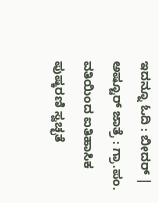ಇದನ್ನೂ ಓದಿ : ಬೀದರ್ | ಅಷ್ಟೂರ್ ಜಾತ್ರೆ : ಗ್ರಾ.ಪಂ. ವತಿಯಿಂದ ಐತಿಹಾಸಿಕ ಪುಷ್ಕರಣಿ ಸ್ವಚ್ಛತೆ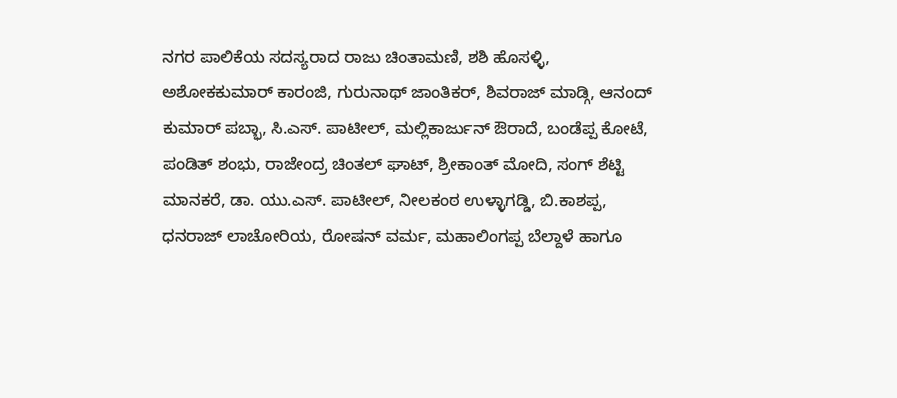ನಗರ ಪಾಲಿಕೆಯ ಸದಸ್ಯರಾದ ರಾಜು ಚಿಂತಾಮಣಿ, ಶಶಿ ಹೊಸಳ್ಳಿ, ಅಶೋಕಕುಮಾರ್ ಕಾರಂಜಿ, ಗುರುನಾಥ್ ಜಾಂತಿಕರ್, ಶಿವರಾಜ್ ಮಾಡ್ಗಿ, ಆನಂದ್ ಕುಮಾರ್ ಪಬ್ಭಾ, ಸಿ.ಎಸ್. ಪಾಟೀಲ್, ಮಲ್ಲಿಕಾರ್ಜುನ್ ಔರಾದೆ, ಬಂಡೆಪ್ಪ ಕೋಟೆ, ಪಂಡಿತ್ ಶಂಭು, ರಾಜೇಂದ್ರ ಚಿಂತಲ್ ಘಾಟ್, ಶ್ರೀಕಾಂತ್ ಮೋದಿ, ಸಂಗ್ ಶೆಟ್ಟಿ ಮಾನಕರೆ, ಡಾ. ಯು.ಎಸ್. ಪಾಟೀಲ್, ನೀಲಕಂಠ ಉಳ್ಳಾಗಡ್ಡಿ, ಬಿ.ಕಾಶಪ್ಪ, ಧನರಾಜ್ ಲಾಚೋರಿಯ, ರೋಷನ್ ವರ್ಮ, ಮಹಾಲಿಂಗಪ್ಪ ಬೆಲ್ದಾಳೆ ಹಾಗೂ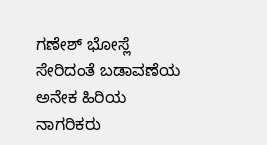ಗಣೇಶ್ ಭೋಸ್ಲೆ ಸೇರಿದಂತೆ ಬಡಾವಣೆಯ ಅನೇಕ ಹಿರಿಯ ನಾಗರಿಕರು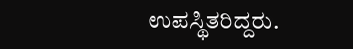ಉಪಸ್ಥಿತರಿದ್ದರು.